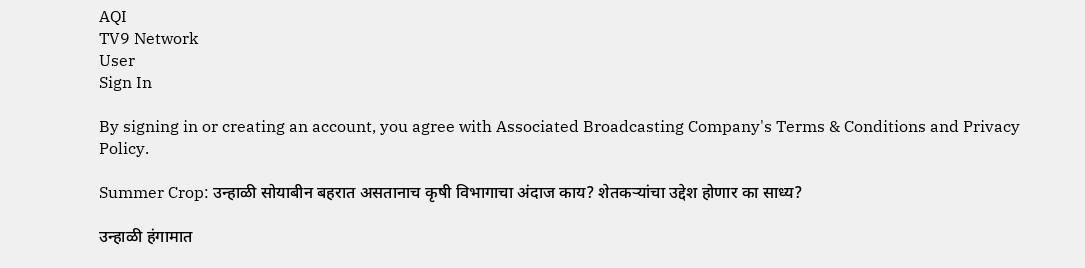AQI
TV9 Network
User
Sign In

By signing in or creating an account, you agree with Associated Broadcasting Company's Terms & Conditions and Privacy Policy.

Summer Crop: उन्हाळी सोयाबीन बहरात असतानाच कृषी विभागाचा अंदाज काय? शेतकऱ्यांचा उद्देश होणार का साध्य?

उन्हाळी हंगामात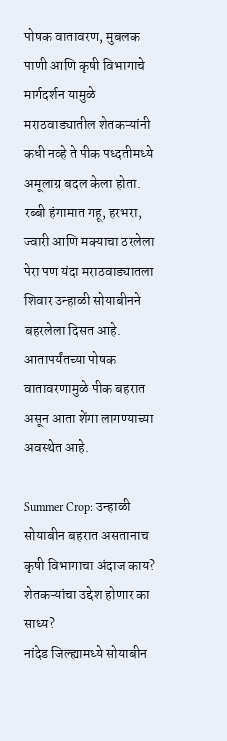पोषक वातावरण, मुबलक पाणी आणि कृषी विभागाचे मार्गदर्शन यामुळे मराठवाड्यातील शेतकऱ्यांनी कधी नव्हे ते पीक पध्दतीमध्ये अमूलाग्र बदल केला होता. रब्बी हंगामात गहू, हरभरा, ज्वारी आणि मक्याचा ठरलेला पेरा पण यंदा मराठवाड्यातला शिवार उन्हाळी सोयाबीनने बहरलेला दिसत आहे. आतापर्यंतच्या पोषक वातावरणामुळे पीक बहरात असून आता शेंगा लागण्याच्या अवस्थेत आहे.

Summer Crop: उन्हाळी सोयाबीन बहरात असतानाच कृषी विभागाचा अंदाज काय? शेतकऱ्यांचा उद्देश होणार का साध्य?
नांदेड जिल्ह्यामध्ये सोयाबीन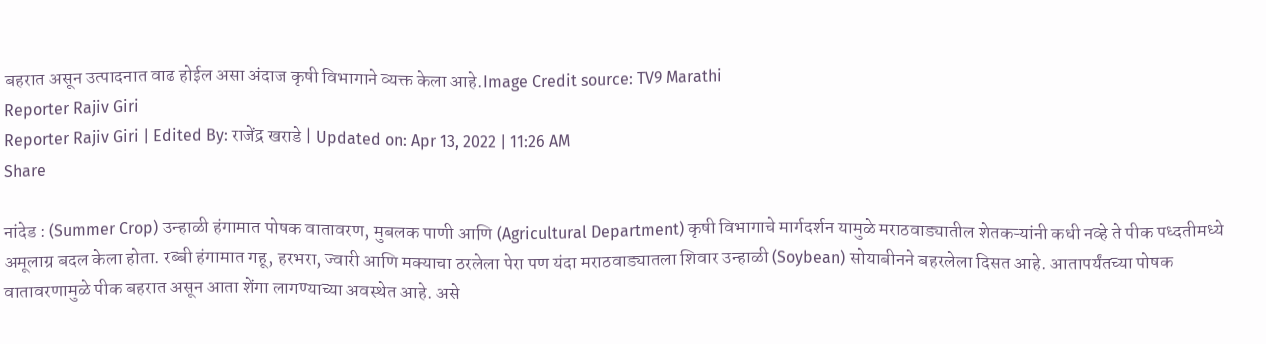बहरात असून उत्पादनात वाढ होईल असा अंदाज कृषी विभागाने व्यक्त केला आहे.Image Credit source: TV9 Marathi
Reporter Rajiv Giri
Reporter Rajiv Giri | Edited By: राजेंद्र खराडे | Updated on: Apr 13, 2022 | 11:26 AM
Share

नांदेड : (Summer Crop) उन्हाळी हंगामात पोषक वातावरण, मुबलक पाणी आणि (Agricultural Department) कृषी विभागाचे मार्गदर्शन यामुळे मराठवाड्यातील शेतकऱ्यांनी कधी नव्हे ते पीक पध्दतीमध्ये अमूलाग्र बदल केला होता. रब्बी हंगामात गहू, हरभरा, ज्वारी आणि मक्याचा ठरलेला पेरा पण यंदा मराठवाड्यातला शिवार उन्हाळी (Soybean) सोयाबीनने बहरलेला दिसत आहे. आतापर्यंतच्या पोषक वातावरणामुळे पीक बहरात असून आता शेंगा लागण्याच्या अवस्थेत आहे. असे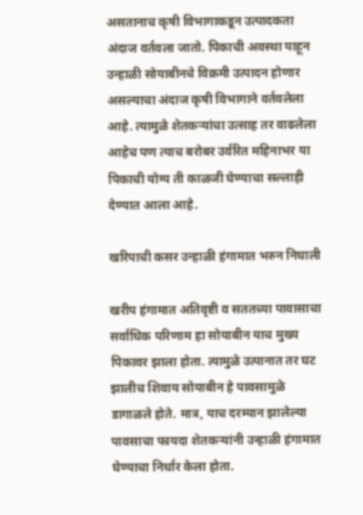असतानाच कृषी विभागाकडून उत्पादकता अंदाज वर्तवला जातो. पिकाची अवस्था पाहून उन्हाळी सोयाबीनचे विक्रमी उत्पादन होणार असल्याचा अंदाज कृषी विभागाने वर्तवलेला आहे. त्यामुळे शेतकऱ्यांचा उत्साह तर वाढलेला आहेच पण त्याच बरोबर उर्वरित महिनाभर या पिकाची योग्य ती काळजी घेण्याचा सल्लाही देण्यात आला आहे.

खरिपाची कसर उन्हाळी हंगामात भरुन निघाली

खरीप हंगामात अतिवृष्टी व सततच्या पावासाचा सर्वाधिक परिणाम हा सोयाबीन याच मुख्य पिकावर झाला होता. त्यामुळे उत्पानात तर घट झालीच शिवाय सोयाबीन हे पावसामुळे डागाळले होते. मात्र, याच दरम्यान झालेल्या पावसाचा फायदा शेतकऱ्यांनी उन्हाळी हंगामात घेण्याचा निर्धार केला होता.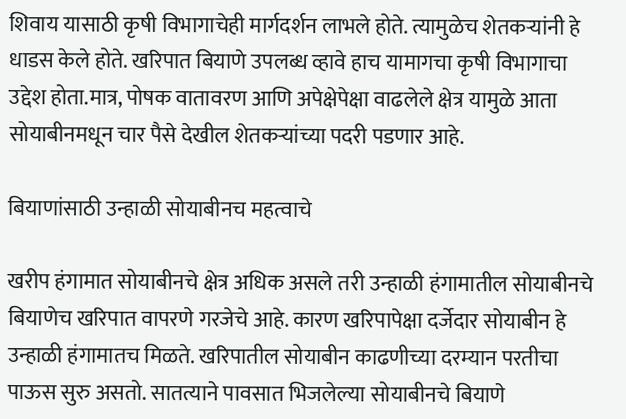शिवाय यासाठी कृषी विभागाचेही मार्गदर्शन लाभले होते. त्यामुळेच शेतकऱ्यांनी हे धाडस केले होते. खरिपात बियाणे उपलब्ध व्हावे हाच यामागचा कृषी विभागाचा उद्देश होता.मात्र, पोषक वातावरण आणि अपेक्षेपेक्षा वाढलेले क्षेत्र यामुळे आता सोयाबीनमधून चार पैसे देखील शेतकऱ्यांच्या पदरी पडणार आहे.

बियाणांसाठी उन्हाळी सोयाबीनच महत्वाचे

खरीप हंगामात सोयाबीनचे क्षेत्र अधिक असले तरी उन्हाळी हंगामातील सोयाबीनचे बियाणेच खरिपात वापरणे गरजेचे आहे. कारण खरिपापेक्षा दर्जेदार सोयाबीन हे उन्हाळी हंगामातच मिळते. खरिपातील सोयाबीन काढणीच्या दरम्यान परतीचा पाऊस सुरु असतो. सातत्याने पावसात भिजलेल्या सोयाबीनचे बियाणे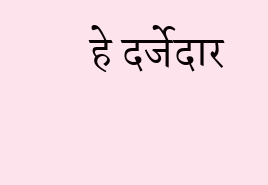हे दर्जेदार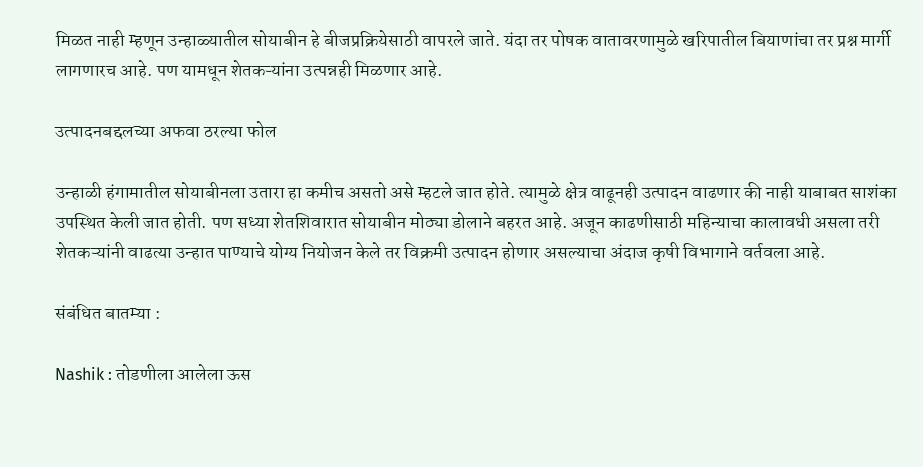मिळत नाही म्हणून उन्हाळ्यातील सोयाबीन हे बीजप्रक्रियेसाठी वापरले जाते. यंदा तर पोषक वातावरणामुळे खरिपातील बियाणांचा तर प्रश्न मार्गी लागणारच आहे. पण यामधून शेतकऱ्यांना उत्पन्नही मिळणार आहे.

उत्पादनबद्दलच्या अफवा ठरल्या फोल

उन्हाळी हंगामातील सोयाबीनला उतारा हा कमीच असतो असे म्हटले जात होते. त्यामुळे क्षेत्र वाढूनही उत्पादन वाढणार की नाही याबाबत साशंका उपस्थित केली जात होती. पण सध्या शेतशिवारात सोयाबीन मोठ्या डोलाने बहरत आहे. अजून काढणीसाठी महिन्याचा कालावधी असला तरी शेतकऱ्यांनी वाढत्या उन्हात पाण्याचे योग्य नियोजन केले तर विक्रमी उत्पादन होणार असल्याचा अंदाज कृषी विभागाने वर्तवला आहे.

संबंधित बातम्या :

Nashik : तोडणीला आलेला ऊस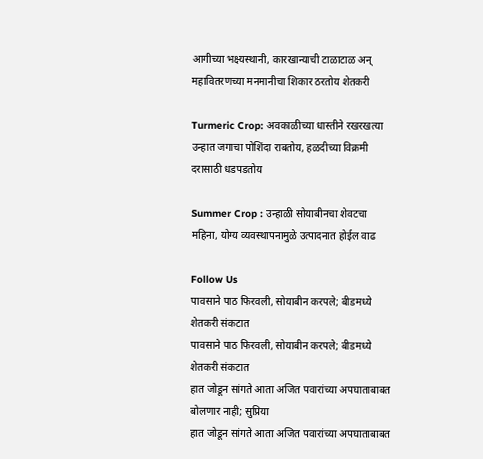आगीच्या भक्ष्यस्थानी, कारखान्याची टाळाटाळ अन् महावितरणच्या मनमानीचा शिकार ठरतोय शेतकरी

Turmeric Crop: अवकाळीच्या धास्तीने रखरखत्या उन्हात जगाचा पोशिंदा राबतोय, हळदीच्या विक्रमी दरासाठी धडपडतोय

Summer Crop : उन्हाळी सोयाबीनचा शेवटचा महिना, योग्य व्यवस्थापनामुळे उत्पादनात होईल वाढ

Follow Us
पावसाने पाठ फिरवली, सोयाबीन करपले; बीडमध्ये शेतकरी संकटात
पावसाने पाठ फिरवली, सोयाबीन करपले; बीडमध्ये शेतकरी संकटात
हात जोडून सांगते आता अजित पवारांच्या अपघाताबाबत बोलणार नाही; सुप्रिया
हात जोडून सांगते आता अजित पवारांच्या अपघाताबाबत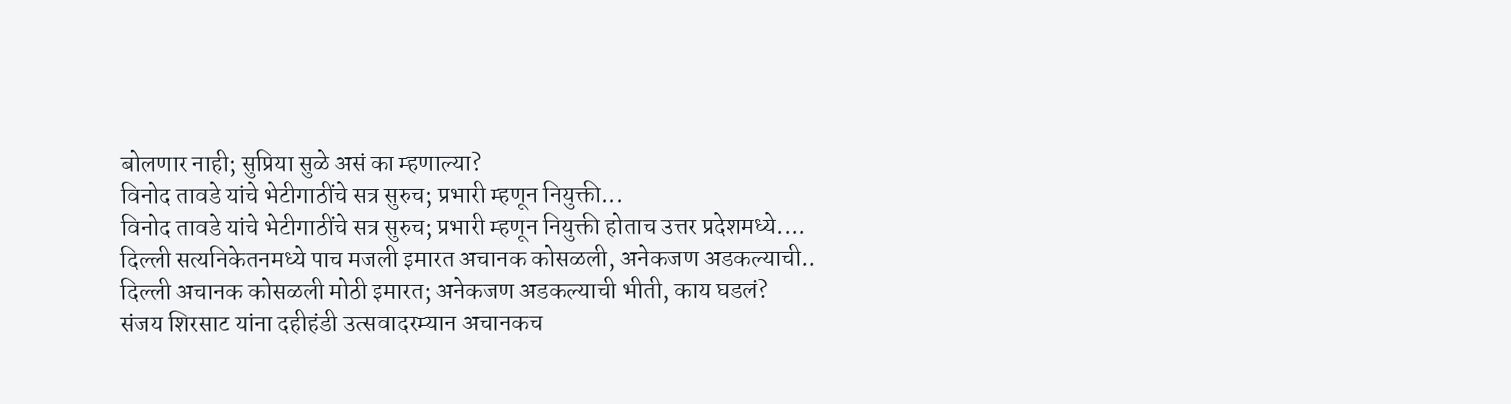बोलणार नाही; सुप्रिया सुळे असं का म्हणाल्या?
विनोद तावडे यांचे भेटीगाठींचे सत्र सुरुच; प्रभारी म्हणून नियुक्ती...
विनोद तावडे यांचे भेटीगाठींचे सत्र सुरुच; प्रभारी म्हणून नियुक्ती होताच उत्तर प्रदेशमध्ये....
दिल्ली सत्यनिकेतनमध्ये पाच मजली इमारत अचानक कोसळली, अनेकजण अडकल्याची..
दिल्ली अचानक कोसळली मोठी इमारत; अनेकजण अडकल्याची भीती, काय घडलं?
संजय शिरसाट यांना दहीहंडी उत्सवादरम्यान अचानकच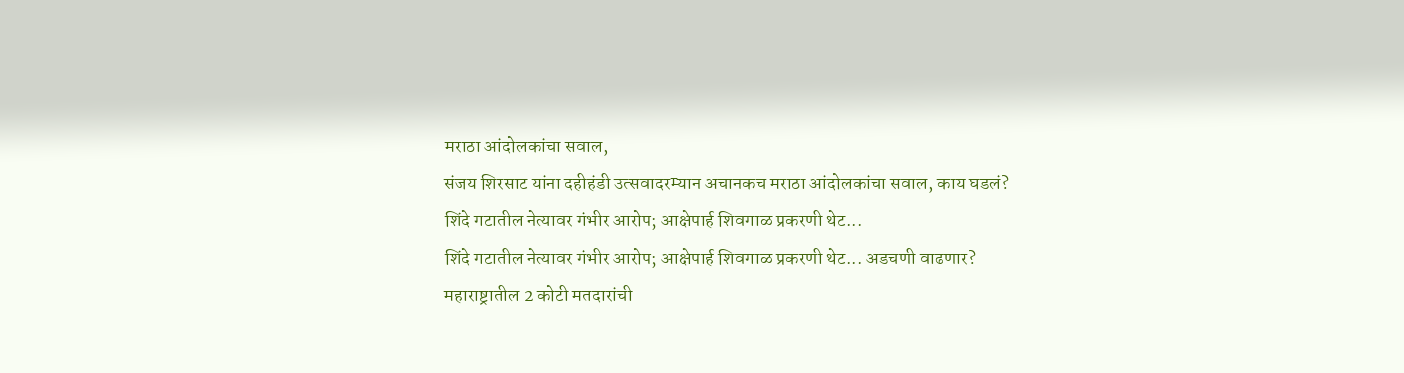मराठा आंदोलकांचा सवाल,
संजय शिरसाट यांना दहीहंडी उत्सवादरम्यान अचानकच मराठा आंदोलकांचा सवाल, काय घडलं?
शिंदे गटातील नेत्यावर गंभीर आरोप; आक्षेपार्ह शिवगाळ प्रकरणी थेट...
शिंदे गटातील नेत्यावर गंभीर आरोप; आक्षेपार्ह शिवगाळ प्रकरणी थेट... अडचणी वाढणार?
महाराष्ट्रातील 2 कोटी मतदारांची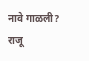नावे गाळली? राजू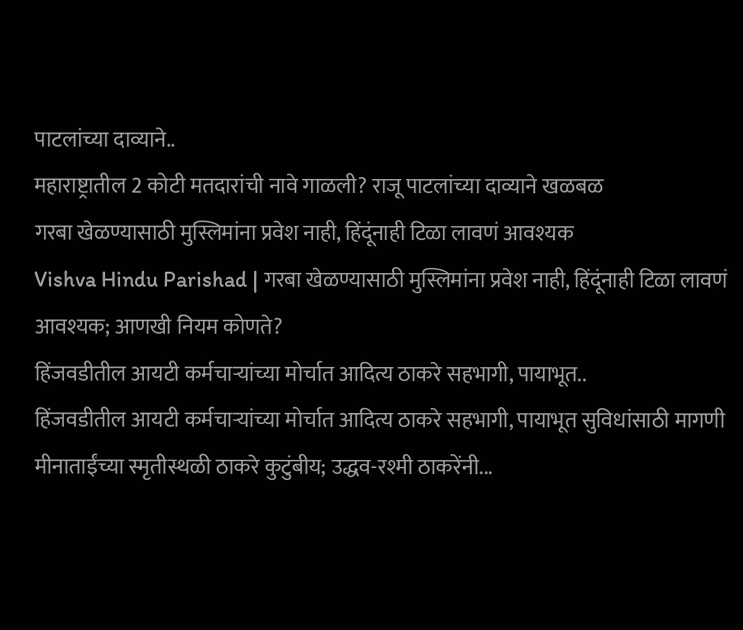पाटलांच्या दाव्याने..
महाराष्ट्रातील 2 कोटी मतदारांची नावे गाळली? राजू पाटलांच्या दाव्याने खळबळ
गरबा खेळण्यासाठी मुस्लिमांना प्रवेश नाही, हिंदूंनाही टिळा लावणं आवश्यक
Vishva Hindu Parishad | गरबा खेळण्यासाठी मुस्लिमांना प्रवेश नाही, हिंदूंनाही टिळा लावणं आवश्यक; आणखी नियम कोणते?
हिंजवडीतील आयटी कर्मचाऱ्यांच्या मोर्चात आदित्य ठाकरे सहभागी, पायाभूत..
हिंजवडीतील आयटी कर्मचाऱ्यांच्या मोर्चात आदित्य ठाकरे सहभागी, पायाभूत सुविधांसाठी मागणी
मीनाताईंच्या स्मृतीस्थळी ठाकरे कुटुंबीय; उद्धव-रश्मी ठाकरेंनी...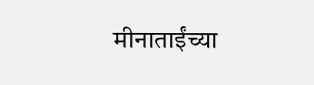मीनाताईंच्या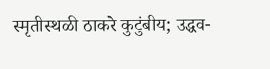स्मृतीस्थळी ठाकरे कुटुंबीय; उद्धव-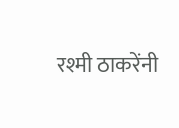रश्मी ठाकरेंनी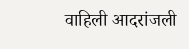वाहिली आदरांजली